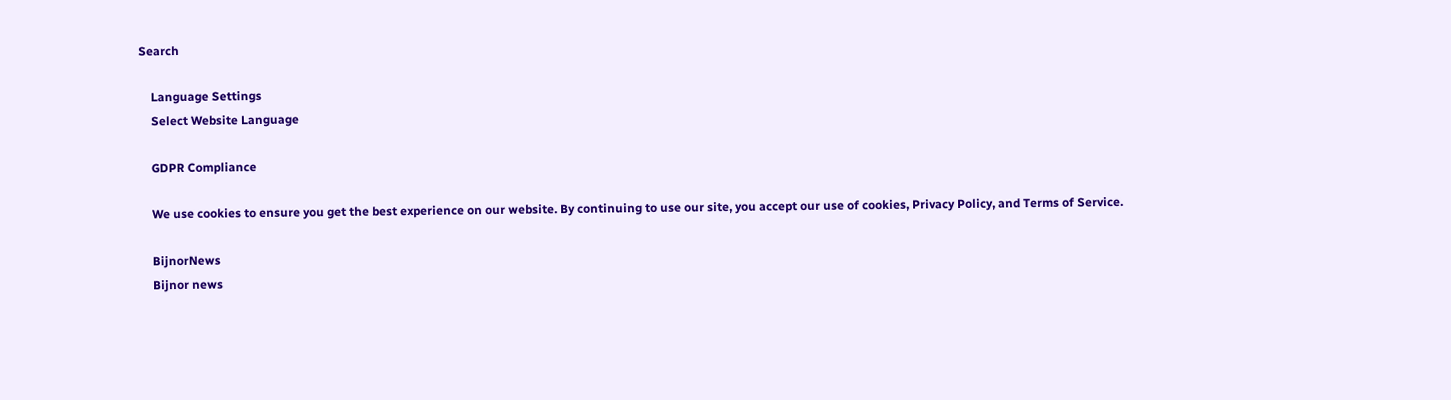Search

    Language Settings
    Select Website Language

    GDPR Compliance

    We use cookies to ensure you get the best experience on our website. By continuing to use our site, you accept our use of cookies, Privacy Policy, and Terms of Service.

    BijnorNews
    Bijnor news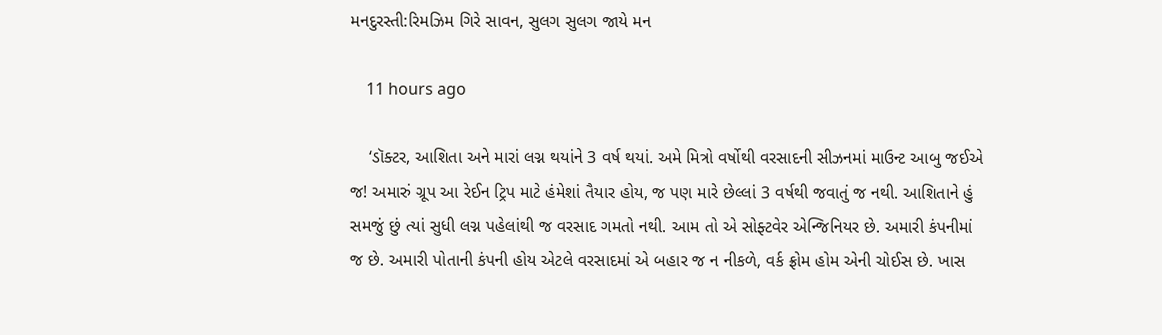મનદુરસ્તી:રિમઝિમ ગિરે સાવન, સુલગ સુલગ જાયે મન

    11 hours ago

    ‘ડૉક્ટર, આશિતા અને મારાં લગ્ન થયાંને 3 વર્ષ થયાં. અમે મિત્રો વર્ષોથી વરસાદની સીઝનમાં માઉન્ટ આબુ જઈએ જ! અમારું ગ્રૂપ આ રેઈન ટ્રિપ માટે હંમેશાં તૈયાર હોય, જ પણ મારે છેલ્લાં 3 વર્ષથી જવાતું જ નથી. આશિતાને હું સમજું છું ત્યાં સુધી લગ્ન પહેલાંથી જ વરસાદ ગમતો નથી. આમ તો એ સોફ્ટવેર એન્જિનિયર છે. અમારી કંપનીમાં જ છે. અમારી પોતાની કંપની હોય એટલે વરસાદમાં એ બહાર જ ન નીકળે, વર્ક ફ્રોમ હોમ એની ચોઈસ છે. ખાસ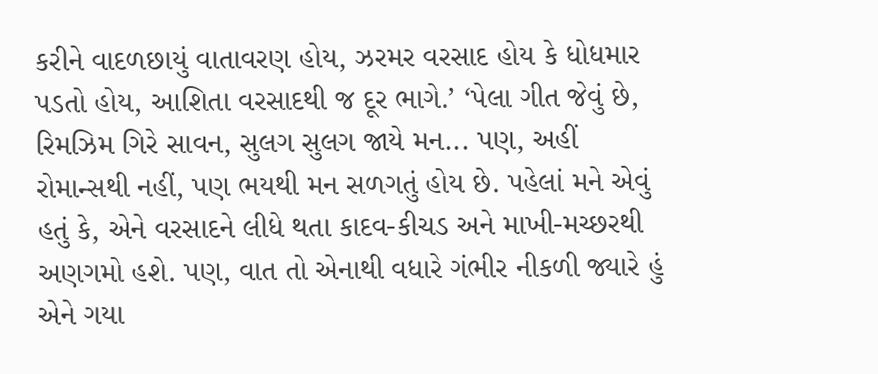કરીને વાદળછાયું વાતાવરણ હોય, ઝરમર વરસાદ હોય કે ધોધમાર પડતો હોય, આશિતા વરસાદથી જ દૂર ભાગે.’ ‘પેલા ગીત જેવું છે, રિમઝિમ ગિરે સાવન, સુલગ સુલગ જાયે મન... પણ, અહીં રોમાન્સથી નહીં, પણ ભયથી મન સળગતું હોય છે. પહેલાં મને એવું હતું કે, એને વરસાદને લીધે થતા કાદવ-કીચડ અને માખી-મચ્છરથી અણગમો હશે. પણ, વાત તો એનાથી વધારે ગંભીર નીકળી જ્યારે હું એને ગયા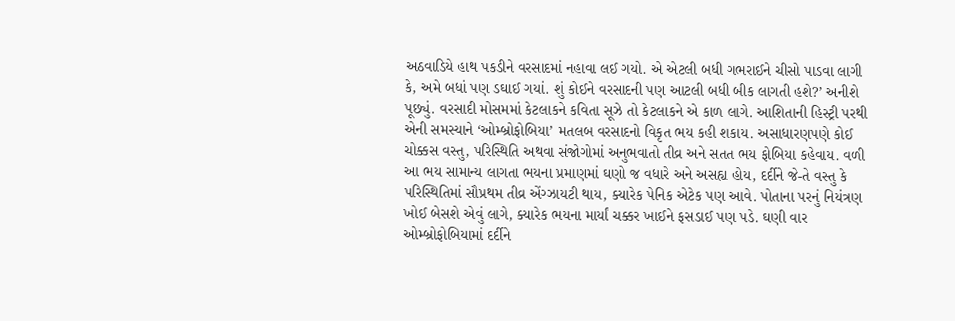અઠવાડિયે હાથ પકડીને વરસાદમાં નહાવા લઈ ગયો. એ એટલી બધી ગભરાઈને ચીસો પાડવા લાગી કે, અમે બધાં પણ ડઘાઈ ગયાં. શું કોઈને વરસાદની પણ આટલી બધી બીક લાગતી હશે?’ અનીશે પૂછ્યું. વરસાદી મોસમમાં કેટલાકને કવિતા સૂઝે તો કેટલાકને એ કાળ લાગે. આશિતાની હિસ્ટ્રી પરથી એની સમસ્યાને ‘ઓમ્બ્રોફોબિયા’ મતલબ વરસાદનો વિકૃત ભય કહી શકાય. અસાધારણપણે કોઈ ચોક્કસ વસ્તુ, પરિસ્થિતિ અથવા સંજોગોમાં અનુભવાતો તીવ્ર અને સતત ભય ફોબિયા કહેવાય. વળી આ ભય સામાન્ય લાગતા ભયના પ્રમાણમાં ઘણો જ વધારે અને અસહ્ય હોય, દર્દીને જે-તે વસ્તુ કે પરિસ્થિતિમાં સૌપ્રથમ તીવ્ર એંગ્ઝાયટી થાય, ક્યારેક પેનિક એટેક પણ આવે. પોતાના પરનું નિયંત્રણ ખોઈ બેસશે એવું લાગે, ક્યારેક ભયના માર્યાં ચક્કર ખાઈને ફસડાઈ પણ પડે. ઘણી વાર ઓમ્બ્રોફોબિયામાં દર્દીને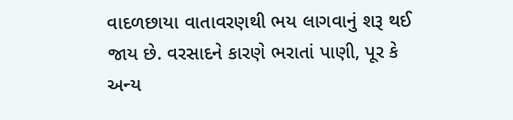વાદળછાયા વાતાવરણથી ભય લાગવાનું શરૂ થઈ જાય છે. વરસાદને કારણે ભરાતાં પાણી, પૂર કે અન્ય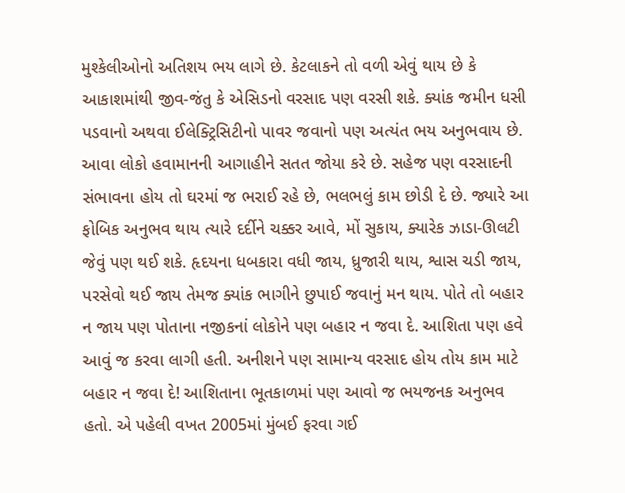મુશ્કેલીઓનો અતિશય ભય લાગે છે. કેટલાકને તો વળી એવું થાય છે કે આકાશમાંથી જીવ-જંતુ કે એસિડનો વરસાદ પણ વરસી શકે. ક્યાંક જમીન ધસી પડવાનો અથવા ઈલેક્ટ્રિસિટીનો પાવર જવાનો પણ અત્યંત ભય અનુભવાય છે. આવા લોકો હવામાનની આગાહીને સતત જોયા કરે છે. સહેજ પણ વરસાદની સંભાવના હોય તો ઘરમાં જ ભરાઈ રહે છે, ભલભલું કામ છોડી દે છે. જ્યારે આ ફોબિક અનુભવ થાય ત્યારે દર્દીને ચક્કર આવે, મોં સુકાય, ક્યારેક ઝાડા-ઊલટી જેવું પણ થઈ શકે. હૃદયના ધબકારા વધી જાય, ધ્રુજારી થાય, શ્વાસ ચડી જાય, પરસેવો થઈ જાય તેમજ ક્યાંક ભાગીને છુપાઈ જવાનું મન થાય. પોતે તો બહાર ન જાય પણ પોતાના નજીકનાં લોકોને પણ બહાર ન જવા દે. આશિતા પણ હવે આવું જ કરવા લાગી હતી. અનીશને પણ સામાન્ય વરસાદ હોય તોય કામ માટે બહાર ન જવા દે! આશિતાના ભૂતકાળમાં પણ આવો જ ભયજનક અનુભવ હતો. એ પહેલી વખત 2005માં મુંબઈ ફરવા ગઈ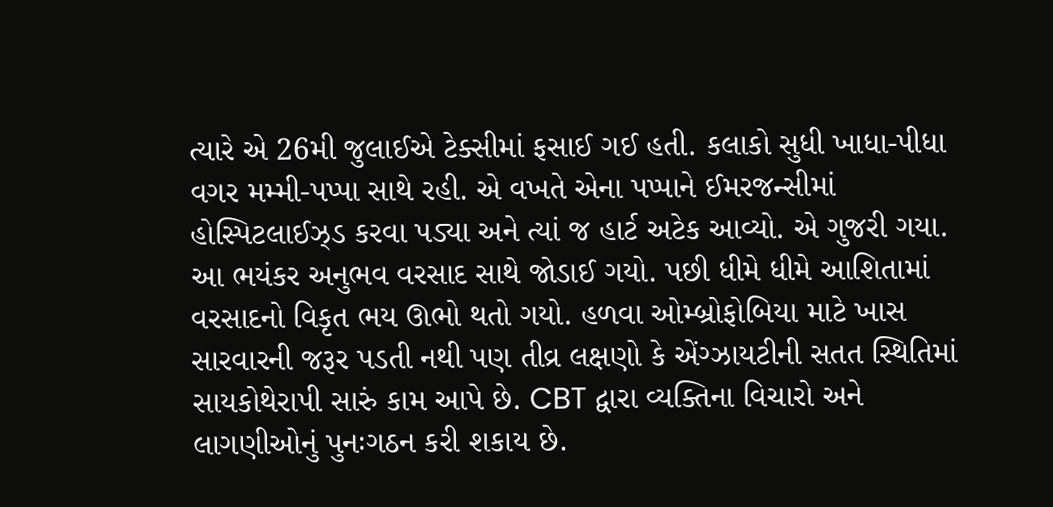ત્યારે એ 26મી જુલાઈએ ટેક્સીમાં ફસાઈ ગઈ હતી. કલાકો સુધી ખાધા-પીધા વગર મમ્મી-પપ્પા સાથે રહી. એ વખતે એના પપ્પાને ઈમરજન્સીમાં હોસ્પિટલાઈઝ્ડ કરવા પડ્યા અને ત્યાં જ હાર્ટ અટેક આવ્યો. એ ગુજરી ગયા. આ ભયંકર અનુભવ વરસાદ સાથે જોડાઈ ગયો. પછી ધીમે ધીમે આશિતામાં વરસાદનો વિકૃત ભય ઊભો થતો ગયો. હળવા ઓમ્બ્રોફોબિયા માટે ખાસ સારવારની જરૂર પડતી નથી પણ તીવ્ર લક્ષણો કે એંગ્ઝાયટીની સતત સ્થિતિમાં સાયકોથેરાપી સારું કામ આપે છે. CBT દ્વારા વ્યક્તિના વિચારો અને લાગણીઓનું પુનઃગઠન કરી શકાય છે.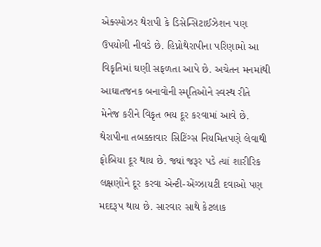એક્સ્પોઝર થેરાપી કે ડિસેન્સિટાઈઝેશન પણ ઉપયોગી નીવડે છે. હિપ્નોથેરાપીના પરિણામો આ વિકૃતિમાં ઘણી સફળતા આપે છે. અચેતન મનમાંથી આઘાતજનક બનાવોની સ્મૃતિઓને સ્વસ્થ રીતે મેનેજ કરીને વિકૃત ભય દૂર કરવામાં આવે છે. થેરાપીના તબક્કાવાર સિટિંગ્સ નિયમિતપણે લેવાથી ફોબિયા દૂર થાય છે. જ્યાં જરૂર પડે ત્યાં શારીરિક લક્ષણોને દૂર કરવા એન્ટી-એંગ્ઝાયટી દવાઓ પણ મદદરૂપ થાય છે. સારવાર સાથે કેટલાક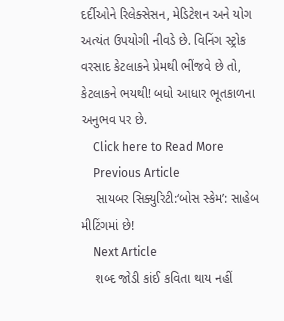દર્દીઓને રિલેક્સેસન, મેડિટેશન અને યોગ અત્યંત ઉપયોગી નીવડે છે. વિનિંગ સ્ટ્રોક વરસાદ કેટલાકને પ્રેમથી ભીંજવે છે તો, કેટલાકને ભયથી! બધો આધાર ભૂતકાળના અનુભવ પર છે.
    Click here to Read More
    Previous Article
    સાયબર સિક્યુરિટી:‘બોસ સ્કેમ’: સાહેબ મીટિંગમાં છે!
    Next Article
    શબ્દ જોડી કાંઈ કવિતા થાય નહીં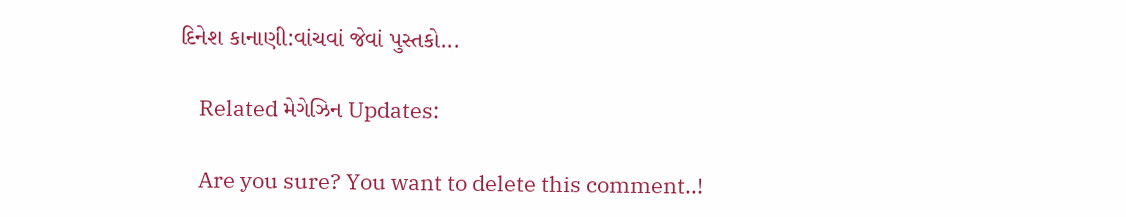દિનેશ કાનાણી:વાંચવાં જેવાં પુસ્તકો...

    Related મેગેઝિન Updates:

    Are you sure? You want to delete this comment..!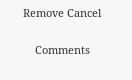Remove Cancel

    Comments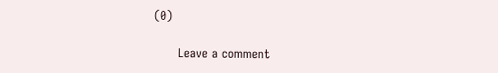(0)

      Leave a comment